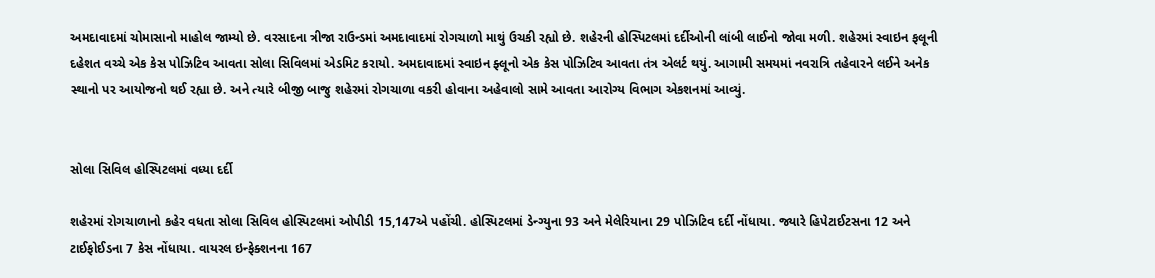અમદાવાદમાં ચોમાસાનો માહોલ જામ્યો છે. વરસાદના ત્રીજા રાઉન્ડમાં અમદાવાદમાં રોગચાળો માથું ઉચકી રહ્યો છે. શહેરની હોસ્પિટલમાં દર્દીઓની લાંબી લાઈનો જોવા મળી. શહેરમાં સ્વાઇન ફલૂની દહેશત વચ્ચે એક કેસ પોઝિટિવ આવતા સોલા સિવિલમાં એડમિટ કરાયો. અમદાવાદમાં સ્વાઇન ફ્લૂનો એક કેસ પોઝિટિવ આવતા તંત્ર એલર્ટ થયું. આગામી સમયમાં નવરાત્રિ તહેવારને લઈને અનેક સ્થાનો પર આયોજનો થઈ રહ્યા છે. અને ત્યારે બીજી બાજુ શહેરમાં રોગચાળા વકરી હોવાના અહેવાલો સામે આવતા આરોગ્ય વિભાગ એકશનમાં આવ્યું.


સોલા સિવિલ હોસ્પિટલમાં વધ્યા દર્દી

શહેરમાં રોગચાળાનો કહેર વધતા સોલા સિવિલ હોસ્પિટલમાં ઓપીડી 15,147એ પહોંચી. હોસ્પિટલમાં ડેન્ગ્યુના 93 અને મેલેરિયાના 29 પોઝિટિવ દર્દી નોંધાયા. જ્યારે હિપેટાઈટસના 12 અને ટાઈફોઈડના 7 કેસ નોંધાયા. વાયરલ ઇન્ફેક્શનના 167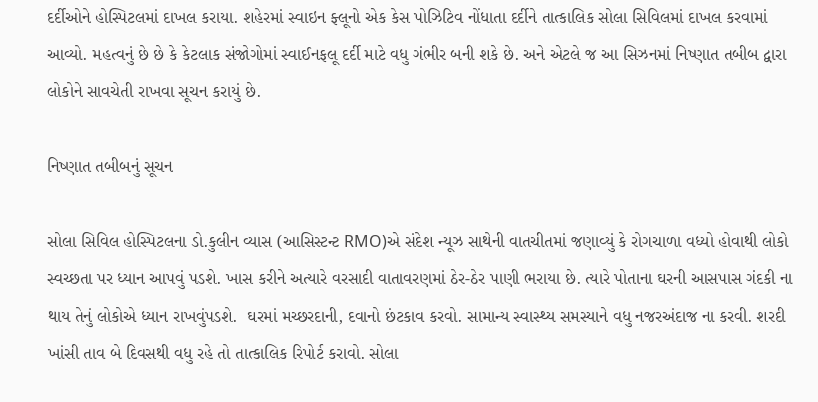દર્દીઓને હોસ્પિટલમાં દાખલ કરાયા. શહેરમાં સ્વાઇન ફ્લૂનો એક કેસ પોઝિટિવ નોંધાતા દર્દીને તાત્કાલિક સોલા સિવિલમાં દાખલ કરવામાં આવ્યો. મહત્વનું છે છે કે કેટલાક સંજોગોમાં સ્વાઈનફલૂ દર્દી માટે વધુ ગંભીર બની શકે છે. અને એટલે જ આ સિઝનમાં નિષ્ણાત તબીબ દ્વારા લોકોને સાવચેતી રાખવા સૂચન કરાયું છે.

નિષ્ણાત તબીબનું સૂચન

સોલા સિવિલ હોસ્પિટલના ડો.કુલીન વ્યાસ (આસિસ્ટન્ટ RMO)એ સંદેશ ન્યૂઝ સાથેની વાતચીતમાં જણાવ્યું કે રોગચાળા વધ્યો હોવાથી લોકો સ્વચ્છતા પર ધ્યાન આપવું પડશે. ખાસ કરીને અત્યારે વરસાદી વાતાવરણમાં ઠેર-ઠેર પાણી ભરાયા છે. ત્યારે પોતાના ઘરની આસપાસ ગંદકી ના થાય તેનું લોકોએ ધ્યાન રાખવુંપડશે.  ઘરમાં મચ્છરદાની, દવાનો છંટકાવ કરવો. સામાન્ય સ્વાસ્થ્ય સમસ્યાને વધુ નજરઅંદાજ ના કરવી. શરદી ખાંસી તાવ બે દિવસથી વધુ રહે તો તાત્કાલિક રિપોર્ટ કરાવો. સોલા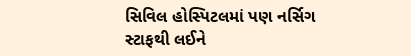સિવિલ હોસ્પિટલમાં પણ નર્સિગ સ્ટાફથી લઈને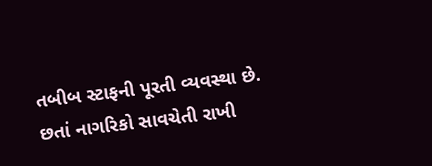તબીબ સ્ટાફની પૂરતી વ્યવસ્થા છે. છતાં નાગરિકો સાવચેતી રાખી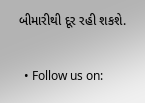બીમારીથી દૂર રહી શકશે.

  • Follow us on: